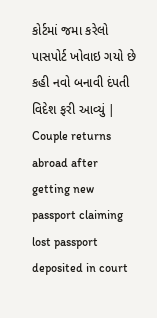કોર્ટમાં જમા કરેલો પાસપોર્ટ ખોવાઇ ગયો છે કહી નવો બનાવી દંપતી વિદેશ ફરી આવ્યું | Couple returns abroad after getting new passport claiming lost passport deposited in court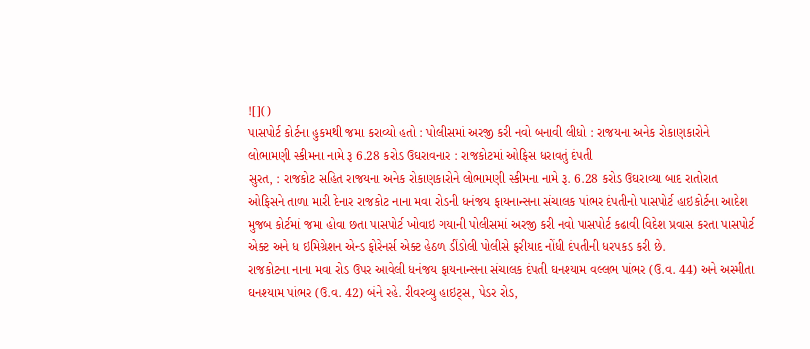![]()
પાસપોર્ટ કોર્ટના હુકમથી જમા કરાવ્યો હતો : પોલીસમાં અરજી કરી નવો બનાવી લીધો : રાજયના અનેક રોકાણકારોને લોભામણી સ્કીમના નામે રૂ 6.28 કરોડ ઉઘરાવનાર : રાજકોટમાં ઓફિસ ધરાવતું દંપતી
સુરત, : રાજકોટ સહિત રાજયના અનેક રોકાણકારોને લોભામણી સ્કીમના નામે રૂ. 6.28 કરોડ ઉઘરાવ્યા બાદ રાતોરાત ઓફિસને તાળા મારી દેનાર રાજકોટ નાના મવા રોડની ધનંજય ફાયનાન્સના સંચાલક પાંભર દંપતીનો પાસપોર્ટ હાઇકોર્ટના આદેશ મુજબ કોર્ટમાં જમા હોવા છતા પાસપોર્ટ ખોવાઇ ગયાની પોલીસમાં અરજી કરી નવો પાસપોર્ટ કઢાવી વિદેશ પ્રવાસ કરતા પાસપોર્ટ એક્ટ અને ધ ઇમિગ્રેશન એન્ડ ફોરેનર્સ એક્ટ હેઠળ ડીંડોલી પોલીસે ફરીયાદ નોંધી દંપતીની ધરપકડ કરી છે.
રાજકોટના નાના મવા રોડ ઉપર આવેલી ધનંજય ફાયનાન્સના સંચાલક દંપતી ઘનશ્યામ વલ્લભ પાંભર (ઉ.વ. 44) અને અસ્મીતા ઘનશ્યામ પાંભર (ઉ.વ. 42) બંને રહે. રીવરવ્યુ હાઇટ્સ, પેડર રોડ,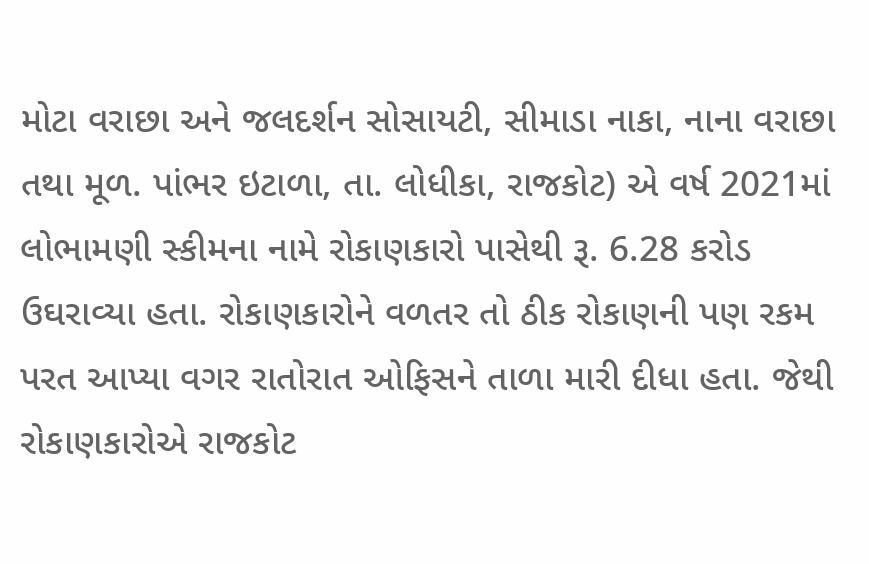મોટા વરાછા અને જલદર્શન સોસાયટી, સીમાડા નાકા, નાના વરાછા તથા મૂળ. પાંભર ઇટાળા, તા. લોધીકા, રાજકોટ) એ વર્ષ 2021માં લોભામણી સ્કીમના નામે રોકાણકારો પાસેથી રૂ. 6.28 કરોડ ઉઘરાવ્યા હતા. રોકાણકારોને વળતર તો ઠીક રોકાણની પણ રકમ પરત આપ્યા વગર રાતોરાત ઓફિસને તાળા મારી દીધા હતા. જેથી રોકાણકારોએ રાજકોટ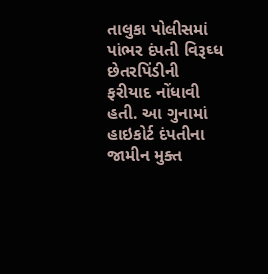તાલુકા પોલીસમાં પાંભર દંપતી વિરૂઘ્ધ છેતરપિંડીની ફરીયાદ નોંધાવી હતી. આ ગુનામાં હાઇકોર્ટ દંપતીના જામીન મુક્ત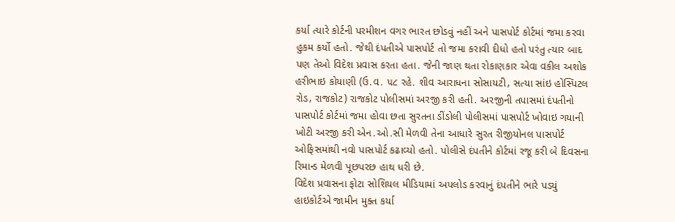કર્યા ત્યારે કોર્ટની પરમીશન વગર ભારત છોડવું નહીં અને પાસપોર્ટ કોર્ટમાં જમા કરવા હુકમ કર્યો હતો. જેથી દંપતીએ પાસપોર્ટ તો જમા કરાવી દીધો હતો પરંતુ ત્યાર બાદ પણ તેઓ વિદેશ પ્રવાસ કરતા હતા. જેની જાણ થતા રોકાણકાર એવા વકીલ અશોક હરીભાઇ કોયાણી (ઉ.વ. ૫૮ રહે. શીવ આરાધના સોસાયટી, સત્યા સાંઇ હોસ્પિટલ રોડ, રાજકોટ) રાજકોટ પોલીસમાં અરજી કરી હતી. અરજીની તપાસમાં દંપતીનો પાસપોર્ટ કોર્ટમાં જમા હોવા છતા સુરતના ડીંડોલી પોલીસમાં પાસપોર્ટ ખોવાઇ ગયાની ખોટી અરજી કરી એન.ઓ.સી મેળવી તેના આધારે સુરત રીજીયોનલ પાસપોર્ટ ઓફિસમાંથી નવો પાસપોર્ટ કઢાવ્યો હતો. પોલીસે દંપતીને કોર્ટમાં રજૂ કરી બે દિવસના રિમાન્ડ મેળવી પૂછપરછ હાથ ધરી છે.
વિદેશ પ્રવાસના ફોટા સોશિયલ મીડિયામાં અપલોડ કરવાનું દંપતીને ભારે પડયું
હાઇકોર્ટએ જામીન મુક્ત કર્યા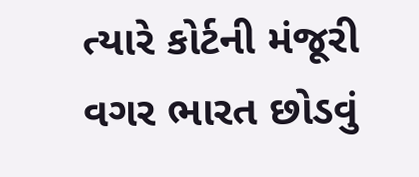ત્યારે કોર્ટની મંજૂરી વગર ભારત છોડવું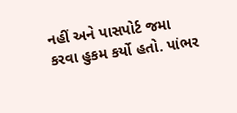નહીં અને પાસપોર્ટ જમા કરવા હુકમ કર્યો હતો. પાંભર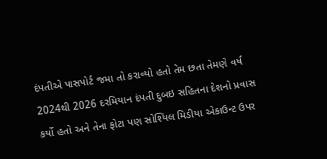દંપતીએ પાસપોર્ટ જમા તો કરાવ્યો હતો તેમ છતા તેમણે વર્ષ 2024થી 2026 દરમિયાન દંપતી દુબઇ સહિતના દેશનો પ્રવાસ કર્યો હતો અને તેના ફોટા પણ સોશ્યિલ મિડીયા એકાઉન્ટ ઉપર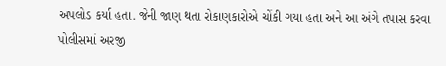અપલોડ કર્યા હતા. જેની જાણ થતા રોકાણકારોએ ચોંકી ગયા હતા અને આ અંગે તપાસ કરવા પોલીસમાં અરજી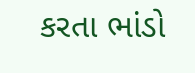કરતા ભાંડો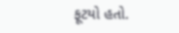ફૂટયો હતો.